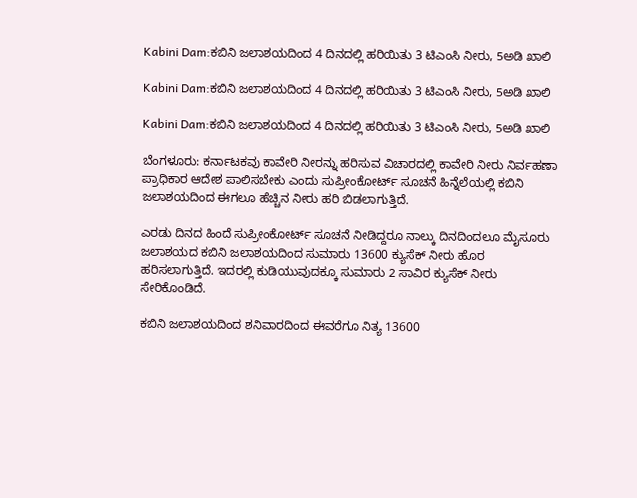Kabini Dam:ಕಬಿನಿ ಜಲಾಶಯದಿಂದ 4 ದಿನದಲ್ಲಿ ಹರಿಯಿತು 3 ಟಿಎಂಸಿ ನೀರು, 5ಅಡಿ ಖಾಲಿ

Kabini Dam:ಕಬಿನಿ ಜಲಾಶಯದಿಂದ 4 ದಿನದಲ್ಲಿ ಹರಿಯಿತು 3 ಟಿಎಂಸಿ ನೀರು, 5ಅಡಿ ಖಾಲಿ

Kabini Dam:ಕಬಿನಿ ಜಲಾಶಯದಿಂದ 4 ದಿನದಲ್ಲಿ ಹರಿಯಿತು 3 ಟಿಎಂಸಿ ನೀರು, 5ಅಡಿ ಖಾಲಿ

ಬೆಂಗಳೂರು: ಕರ್ನಾಟಕವು ಕಾವೇರಿ ನೀರನ್ನು ಹರಿಸುವ ವಿಚಾರದಲ್ಲಿ ಕಾವೇರಿ ನೀರು ನಿರ್ವಹಣಾ ಪ್ರಾಧಿಕಾರ ಆದೇಶ ಪಾಲಿಸಬೇಕು ಎಂದು ಸುಪ್ರೀಂಕೋರ್ಟ್‌ ಸೂಚನೆ ಹಿನ್ನೆಲೆಯಲ್ಲಿ ಕಬಿನಿ ಜಲಾಶಯದಿಂದ ಈಗಲೂ ಹೆಚ್ಚಿನ ನೀರು ಹರಿ ಬಿಡಲಾಗುತ್ತಿದೆ.

ಎರಡು ದಿನದ ಹಿಂದೆ ಸುಪ್ರೀಂಕೋರ್ಟ್‌ ಸೂಚನೆ ನೀಡಿದ್ದರೂ ನಾಲ್ಕು ದಿನದಿಂದಲೂ ಮೈಸೂರು ಜಲಾಶಯದ ಕಬಿನಿ ಜಲಾಶಯದಿಂದ ಸುಮಾರು 13600 ಕ್ಯುಸೆಕ್‌ ನೀರು ಹೊರ ಹರಿಸಲಾಗುತ್ತಿದೆ. ಇದರಲ್ಲಿ ಕುಡಿಯುವುದಕ್ಕೂ ಸುಮಾರು 2 ಸಾವಿರ ಕ್ಯುಸೆಕ್ ನೀರು ಸೇರಿಕೊಂಡಿದೆ.

ಕಬಿನಿ ಜಲಾಶಯದಿಂದ ಶನಿವಾರದಿಂದ ಈವರೆಗೂ ನಿತ್ಯ 13600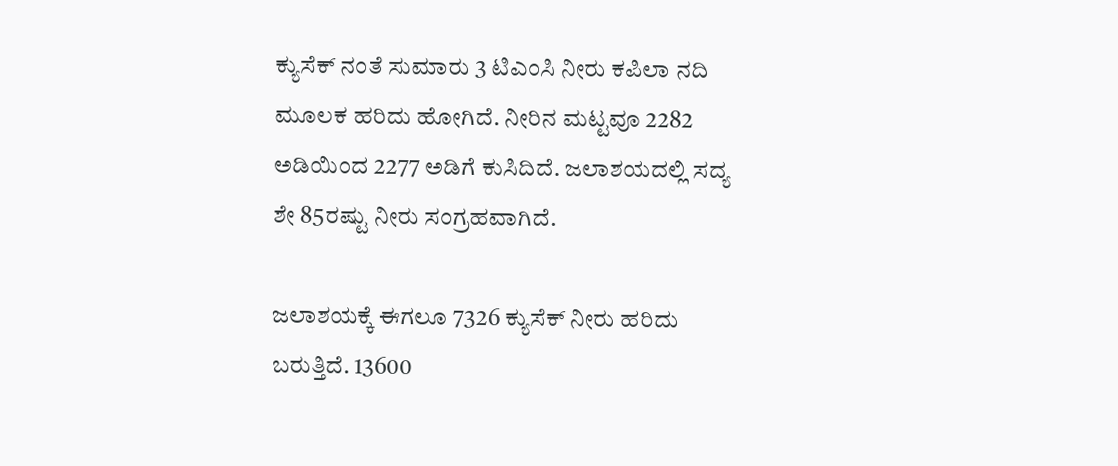ಕ್ಯುಸೆಕ್‌ ನಂತೆ ಸುಮಾರು 3 ಟಿಎಂಸಿ ನೀರು ಕಪಿಲಾ ನದಿ ಮೂಲಕ ಹರಿದು ಹೋಗಿದೆ. ನೀರಿನ ಮಟ್ಟವೂ 2282 ಅಡಿಯಿಂದ 2277 ಅಡಿಗೆ ಕುಸಿದಿದೆ. ಜಲಾಶಯದಲ್ಲಿ ಸದ್ಯ ಶೇ 85ರಷ್ಟು ನೀರು ಸಂಗ್ರಹವಾಗಿದೆ.

ಜಲಾಶಯಕ್ಕೆ ಈಗಲೂ 7326 ಕ್ಯುಸೆಕ್‌ ನೀರು ಹರಿದು ಬರುತ್ತಿದೆ. 13600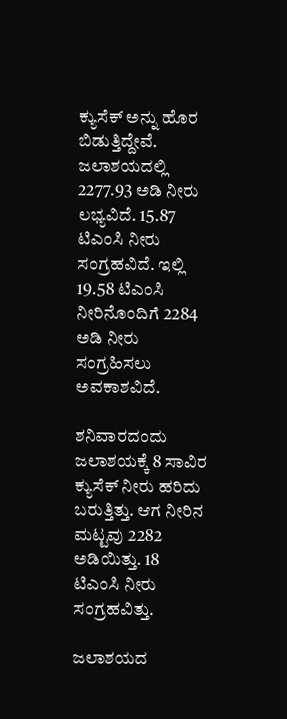ಕ್ಯುಸೆಕ್‌ ಅನ್ನು ಹೊರ ಬಿಡುತ್ತಿದ್ದೇವೆ. ಜಲಾಶಯದಲ್ಲಿ 2277.93 ಅಡಿ ನೀರು ಲಭ್ಯವಿದೆ. 15.87 ಟಿಎಂಸಿ ನೀರು ಸಂಗ್ರಹವಿದೆ. ಇಲ್ಲಿ 19.58 ಟಿಎಂಸಿ ನೀರಿನೊಂದಿಗೆ 2284 ಅಡಿ ನೀರು ಸಂಗ್ರಹಿಸಲು ಅವಕಾಶವಿದೆ.

ಶನಿವಾರದಂದು ಜಲಾಶಯಕ್ಕೆ 8 ಸಾವಿರ ಕ್ಯುಸೆಕ್‌ ನೀರು ಹರಿದು ಬರುತ್ತಿತ್ತು. ಆಗ ನೀರಿನ ಮಟ್ಟವು 2282 ಅಡಿಯಿತ್ತು. 18 ಟಿಎಂಸಿ ನೀರು ಸಂಗ್ರಹವಿತ್ತು.

ಜಲಾಶಯದ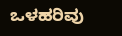ಒಳಹರಿವು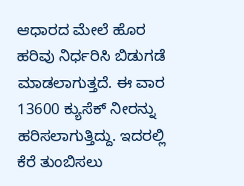ಆಧಾರದ ಮೇಲೆ ಹೊರ ಹರಿವು ನಿರ್ಧರಿಸಿ ಬಿಡುಗಡೆ ಮಾಡಲಾಗುತ್ತದೆ. ಈ ವಾರ 13600 ಕ್ಯುಸೆಕ್‌ ನೀರನ್ನು ಹರಿಸಲಾಗುತ್ತಿದ್ದು. ಇದರಲ್ಲಿ ಕೆರೆ ತುಂಬಿಸಲು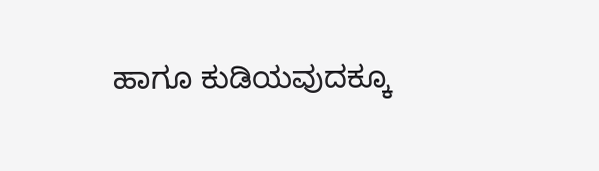ಹಾಗೂ ಕುಡಿಯವುದಕ್ಕೂ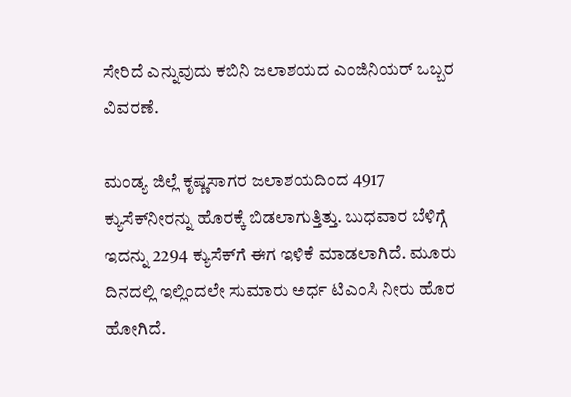ಸೇರಿದೆ ಎನ್ನುವುದು ಕಬಿನಿ ಜಲಾಶಯದ ಎಂಜಿನಿಯರ್ ಒಬ್ಬರ ವಿವರಣೆ.

ಮಂಡ್ಯ ಜಿಲ್ಲೆ ಕೃಷ್ಣಸಾಗರ ಜಲಾಶಯದಿಂದ 4917 ಕ್ಯುಸೆಕ್‌ನೀರನ್ನು ಹೊರಕ್ಕೆ ಬಿಡಲಾಗುತ್ತಿತ್ತು. ಬುಧವಾರ ಬೆಳಿಗ್ಗೆ ಇದನ್ನು 2294 ಕ್ಯುಸೆಕ್‌ಗೆ ಈಗ ಇಳಿಕೆ ಮಾಡಲಾಗಿದೆ. ಮೂರು ದಿನದಲ್ಲಿ ಇಲ್ಲಿಂದಲೇ ಸುಮಾರು ಅರ್ಧ ಟಿಎಂಸಿ ನೀರು ಹೊರ ಹೋಗಿದೆ.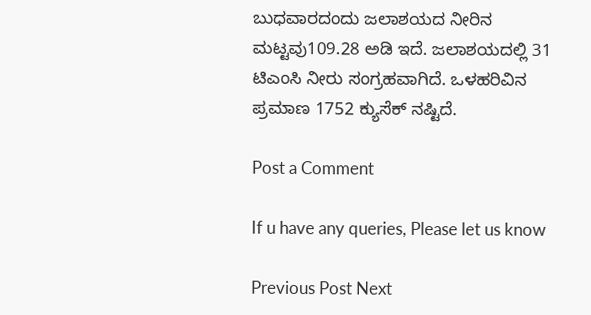ಬುಧವಾರದಂದು ಜಲಾಶಯದ ನೀರಿನ ಮಟ್ಟವು109.28 ಅಡಿ ಇದೆ. ಜಲಾಶಯದಲ್ಲಿ 31 ಟಿಎಂಸಿ ನೀರು ಸಂಗ್ರಹವಾಗಿದೆ. ಒಳಹರಿವಿನ ಪ್ರಮಾಣ 1752 ಕ್ಯುಸೆಕ್‌ ನಷ್ಟಿದೆ.

Post a Comment

If u have any queries, Please let us know

Previous Post Next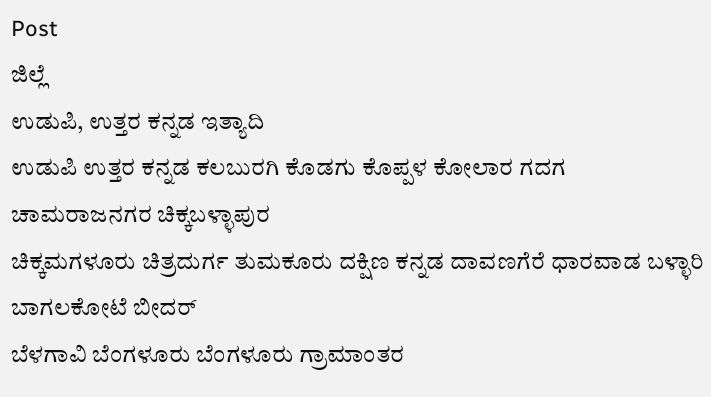Post
ಜಿಲ್ಲೆ
ಉಡುಪಿ, ಉತ್ತರ ಕನ್ನಡ ಇತ್ಯಾದಿ
ಉಡುಪಿ ಉತ್ತರ ಕನ್ನಡ ಕಲಬುರಗಿ ಕೊಡಗು ಕೊಪ್ಪಳ ಕೋಲಾರ ಗದಗ ಚಾಮರಾಜನಗರ ಚಿಕ್ಕಬಳ್ಳಾಪುರ
ಚಿಕ್ಕಮಗಳೂರು ಚಿತ್ರದುರ್ಗ ತುಮಕೂರು ದಕ್ಷಿಣ ಕನ್ನಡ ದಾವಣಗೆರೆ ಧಾರವಾಡ ಬಳ್ಳಾರಿ ಬಾಗಲಕೋಟೆ ಬೀದರ್
ಬೆಳಗಾವಿ ಬೆಂಗಳೂರು ಬೆಂಗಳೂರು ಗ್ರಾಮಾಂತರ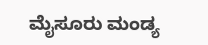ಮೈಸೂರು ಮಂಡ್ಯ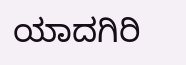ಯಾದಗಿರಿ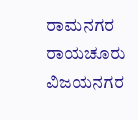ರಾಮನಗರ ರಾಯಚೂರು ವಿಜಯನಗರ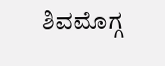ಶಿವಮೊಗ್ಗ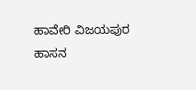ಹಾವೇರಿ ವಿಜಯಪುರ ಹಾಸನ